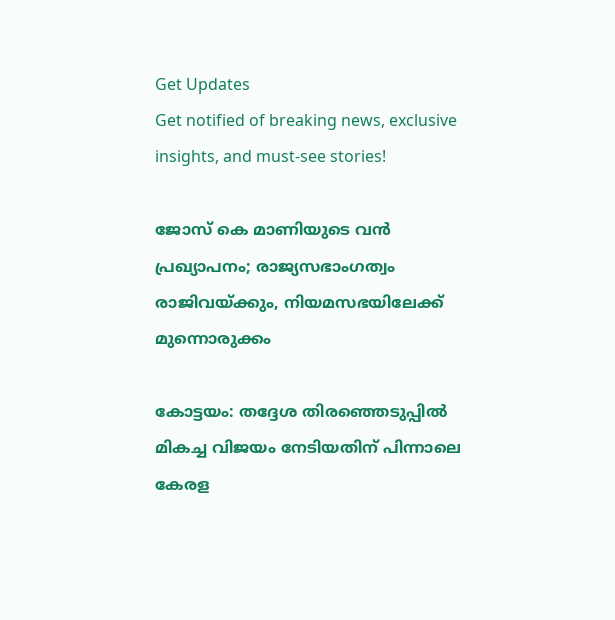Get Updates
Get notified of breaking news, exclusive insights, and must-see stories!

ജോസ് കെ മാണിയുടെ വന്‍ പ്രഖ്യാപനം; രാജ്യസഭാംഗത്വം രാജിവയ്ക്കും, നിയമസഭയിലേക്ക് മുന്നൊരുക്കം

കോട്ടയം: തദ്ദേശ തിരഞ്ഞെടുപ്പില്‍ മികച്ച വിജയം നേടിയതിന് പിന്നാലെ കേരള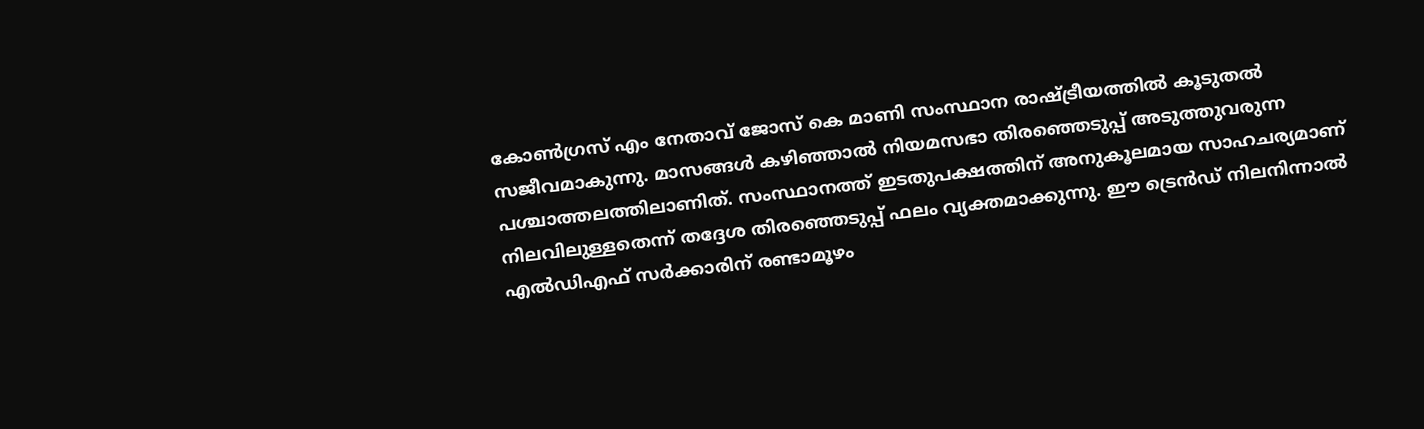കോണ്‍ഗ്രസ് എം നേതാവ് ജോസ് കെ മാണി സംസ്ഥാന രാഷ്ട്രീയത്തില്‍ കൂടുതല്‍ സജീവമാകുന്നു. മാസങ്ങള്‍ കഴിഞ്ഞാല്‍ നിയമസഭാ തിരഞ്ഞെടുപ്പ് അടുത്തുവരുന്ന പശ്ചാത്തലത്തിലാണിത്. സംസ്ഥാനത്ത് ഇടതുപക്ഷത്തിന് അനുകൂലമായ സാഹചര്യമാണ് നിലവിലുള്ളതെന്ന് തദ്ദേശ തിരഞ്ഞെടുപ്പ് ഫലം വ്യക്തമാക്കുന്നു. ഈ ട്രെന്‍ഡ് നിലനിന്നാല്‍ എല്‍ഡിഎഫ് സര്‍ക്കാരിന് രണ്ടാമൂഴം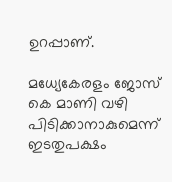ഉറപ്പാണ്.

മധ്യേകേരളം ജോസ് കെ മാണി വഴി പിടിക്കാനാകുമെന്ന് ഇടതുപക്ഷം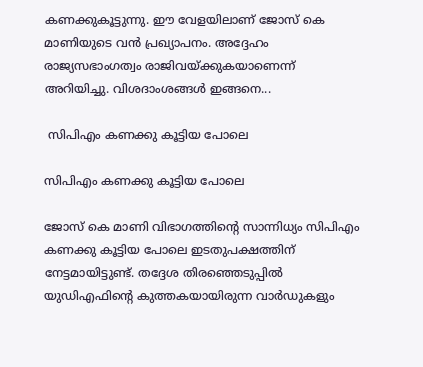കണക്കുകൂട്ടുന്നു. ഈ വേളയിലാണ് ജോസ് കെ മാണിയുടെ വന്‍ പ്രഖ്യാപനം. അദ്ദേഹം രാജ്യസഭാംഗത്വം രാജിവയ്ക്കുകയാണെന്ന് അറിയിച്ചു. വിശദാംശങ്ങള്‍ ഇങ്ങനെ...

 സിപിഎം കണക്കു കൂട്ടിയ പോലെ

സിപിഎം കണക്കു കൂട്ടിയ പോലെ

ജോസ് കെ മാണി വിഭാഗത്തിന്റെ സാന്നിധ്യം സിപിഎം കണക്കു കൂട്ടിയ പോലെ ഇടതുപക്ഷത്തിന് നേട്ടമായിട്ടുണ്ട്. തദ്ദേശ തിരഞ്ഞെടുപ്പില്‍ യുഡിഎഫിന്റെ കുത്തകയായിരുന്ന വാര്‍ഡുകളും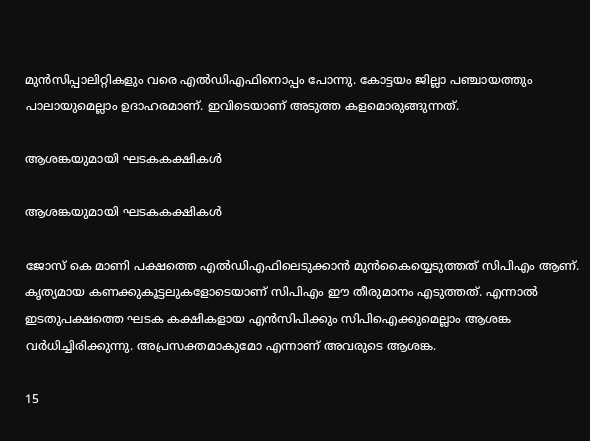മുന്‍സിപ്പാലിറ്റികളും വരെ എല്‍ഡിഎഫിനൊപ്പം പോന്നു. കോട്ടയം ജില്ലാ പഞ്ചായത്തും പാലായുമെല്ലാം ഉദാഹരമാണ്. ഇവിടെയാണ് അടുത്ത കളമൊരുങ്ങുന്നത്.

ആശങ്കയുമായി ഘടകകക്ഷികള്‍

ആശങ്കയുമായി ഘടകകക്ഷികള്‍

ജോസ് കെ മാണി പക്ഷത്തെ എല്‍ഡിഎഫിലെടുക്കാന്‍ മുന്‍കൈയ്യെടുത്തത് സിപിഎം ആണ്. കൃത്യമായ കണക്കുകൂട്ടലുകളോടെയാണ് സിപിഎം ഈ തീരുമാനം എടുത്തത്. എന്നാല്‍ ഇടതുപക്ഷത്തെ ഘടക കക്ഷികളായ എന്‍സിപിക്കും സിപിഐക്കുമെല്ലാം ആശങ്ക വര്‍ധിച്ചിരിക്കുന്നു. അപ്രസക്തമാകുമോ എന്നാണ് അവരുടെ ആശങ്ക.

15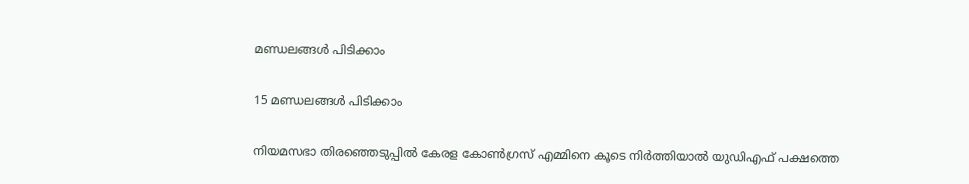മണ്ഡലങ്ങള്‍ പിടിക്കാം

15 മണ്ഡലങ്ങള്‍ പിടിക്കാം

നിയമസഭാ തിരഞ്ഞെടുപ്പില്‍ കേരള കോണ്‍ഗ്രസ് എമ്മിനെ കൂടെ നിര്‍ത്തിയാല്‍ യുഡിഎഫ് പക്ഷത്തെ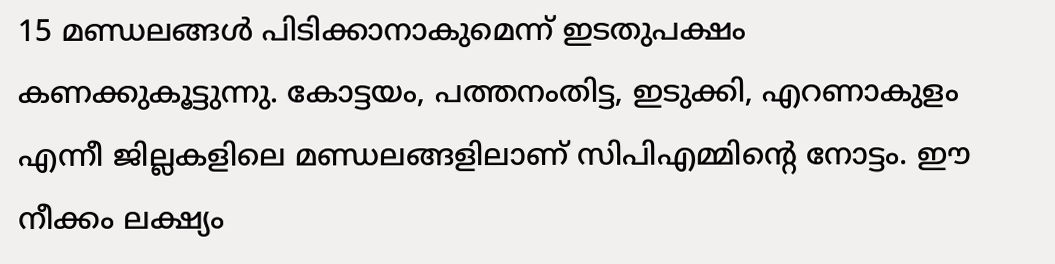15 മണ്ഡലങ്ങള്‍ പിടിക്കാനാകുമെന്ന് ഇടതുപക്ഷം കണക്കുകൂട്ടുന്നു. കോട്ടയം, പത്തനംതിട്ട, ഇടുക്കി, എറണാകുളം എന്നീ ജില്ലകളിലെ മണ്ഡലങ്ങളിലാണ് സിപിഎമ്മിന്റെ നോട്ടം. ഈ നീക്കം ലക്ഷ്യം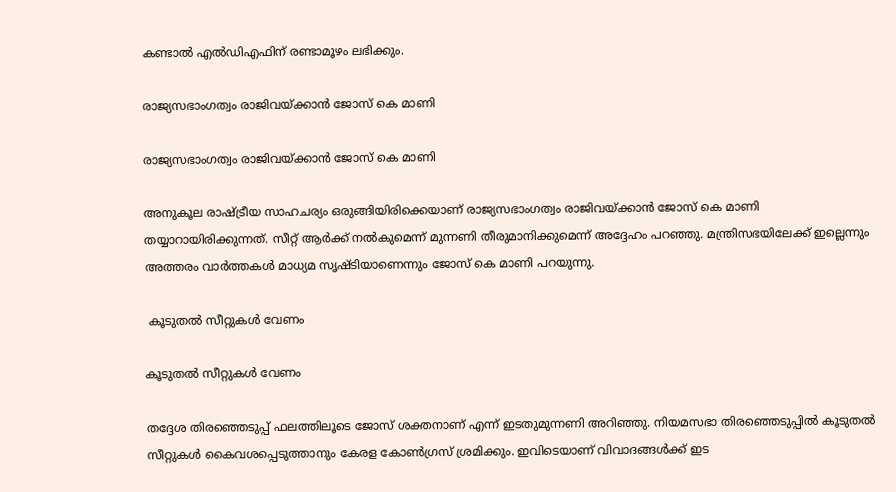കണ്ടാല്‍ എല്‍ഡിഎഫിന് രണ്ടാമൂഴം ലഭിക്കും.

രാജ്യസഭാംഗത്വം രാജിവയ്ക്കാന്‍ ജോസ് കെ മാണി

രാജ്യസഭാംഗത്വം രാജിവയ്ക്കാന്‍ ജോസ് കെ മാണി

അനുകൂല രാഷ്ട്രീയ സാഹചര്യം ഒരുങ്ങിയിരിക്കെയാണ് രാജ്യസഭാംഗത്വം രാജിവയ്ക്കാന്‍ ജോസ് കെ മാണി തയ്യാറായിരിക്കുന്നത്. സീറ്റ് ആര്‍ക്ക് നല്‍കുമെന്ന് മുന്നണി തീരുമാനിക്കുമെന്ന് അദ്ദേഹം പറഞ്ഞു. മന്ത്രിസഭയിലേക്ക് ഇല്ലെന്നും അത്തരം വാര്‍ത്തകള്‍ മാധ്യമ സൃഷ്ടിയാണെന്നും ജോസ് കെ മാണി പറയുന്നു.

 കൂടുതല്‍ സീറ്റുകള്‍ വേണം

കൂടുതല്‍ സീറ്റുകള്‍ വേണം

തദ്ദേശ തിരഞ്ഞെടുപ്പ് ഫലത്തിലൂടെ ജോസ് ശക്തനാണ് എന്ന് ഇടതുമുന്നണി അറിഞ്ഞു. നിയമസഭാ തിരഞ്ഞെടുപ്പില്‍ കൂടുതല്‍ സീറ്റുകള്‍ കൈവശപ്പെടുത്താനും കേരള കോണ്‍ഗ്രസ് ശ്രമിക്കും. ഇവിടെയാണ് വിവാദങ്ങള്‍ക്ക് ഇട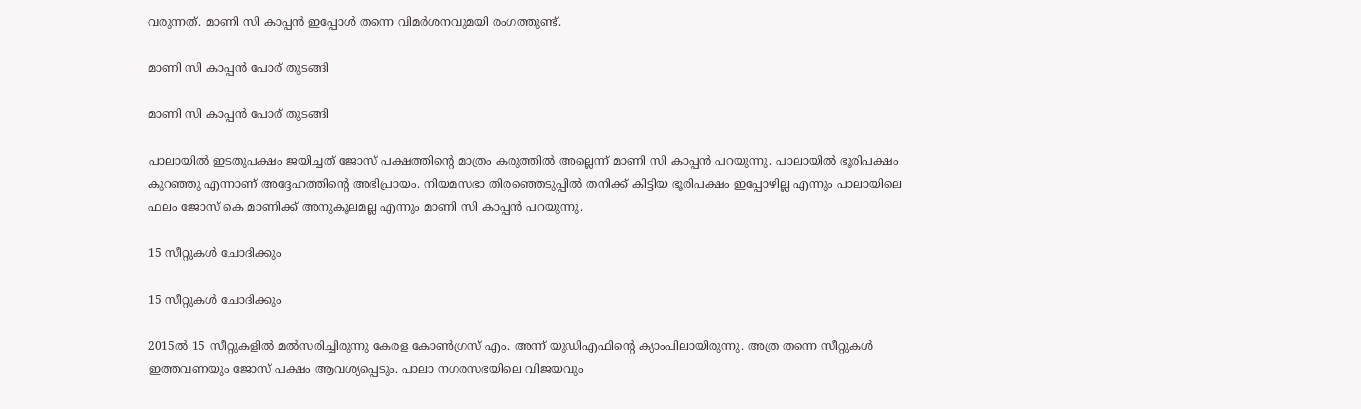വരുന്നത്. മാണി സി കാപ്പന്‍ ഇപ്പോള്‍ തന്നെ വിമര്‍ശനവുമയി രംഗത്തുണ്ട്.

മാണി സി കാപ്പന്‍ പോര് തുടങ്ങി

മാണി സി കാപ്പന്‍ പോര് തുടങ്ങി

പാലായില്‍ ഇടതുപക്ഷം ജയിച്ചത് ജോസ് പക്ഷത്തിന്റെ മാത്രം കരുത്തില്‍ അല്ലെന്ന് മാണി സി കാപ്പന്‍ പറയുന്നു. പാലായില്‍ ഭൂരിപക്ഷം കുറഞ്ഞു എന്നാണ് അദ്ദേഹത്തിന്റെ അഭിപ്രായം. നിയമസഭാ തിരഞ്ഞെടുപ്പില്‍ തനിക്ക് കിട്ടിയ ഭൂരിപക്ഷം ഇപ്പോഴില്ല എന്നും പാലായിലെ ഫലം ജോസ് കെ മാണിക്ക് അനുകൂലമല്ല എന്നും മാണി സി കാപ്പന്‍ പറയുന്നു.

15 സീറ്റുകള്‍ ചോദിക്കും

15 സീറ്റുകള്‍ ചോദിക്കും

2015ല്‍ 15 സീറ്റുകളില്‍ മല്‍സരിച്ചിരുന്നു കേരള കോണ്‍ഗ്രസ് എം. അന്ന് യുഡിഎഫിന്റെ ക്യാംപിലായിരുന്നു. അത്ര തന്നെ സീറ്റുകള്‍ ഇത്തവണയും ജോസ് പക്ഷം ആവശ്യപ്പെടും. പാലാ നഗരസഭയിലെ വിജയവും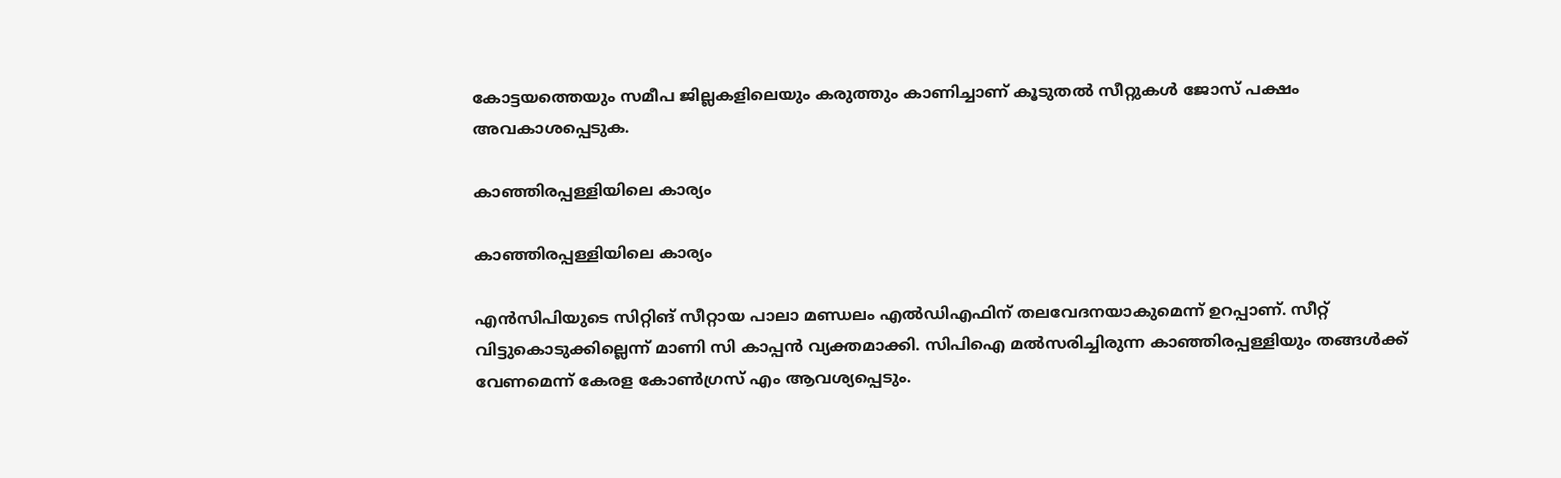കോട്ടയത്തെയും സമീപ ജില്ലകളിലെയും കരുത്തും കാണിച്ചാണ് കൂടുതല്‍ സീറ്റുകള്‍ ജോസ് പക്ഷം അവകാശപ്പെടുക.

കാഞ്ഞിരപ്പള്ളിയിലെ കാര്യം

കാഞ്ഞിരപ്പള്ളിയിലെ കാര്യം

എന്‍സിപിയുടെ സിറ്റിങ് സീറ്റായ പാലാ മണ്ഡലം എല്‍ഡിഎഫിന് തലവേദനയാകുമെന്ന് ഉറപ്പാണ്. സീറ്റ് വിട്ടുകൊടുക്കില്ലെന്ന് മാണി സി കാപ്പന്‍ വ്യക്തമാക്കി. സിപിഐ മല്‍സരിച്ചിരുന്ന കാഞ്ഞിരപ്പള്ളിയും തങ്ങള്‍ക്ക് വേണമെന്ന് കേരള കോണ്‍ഗ്രസ് എം ആവശ്യപ്പെടും.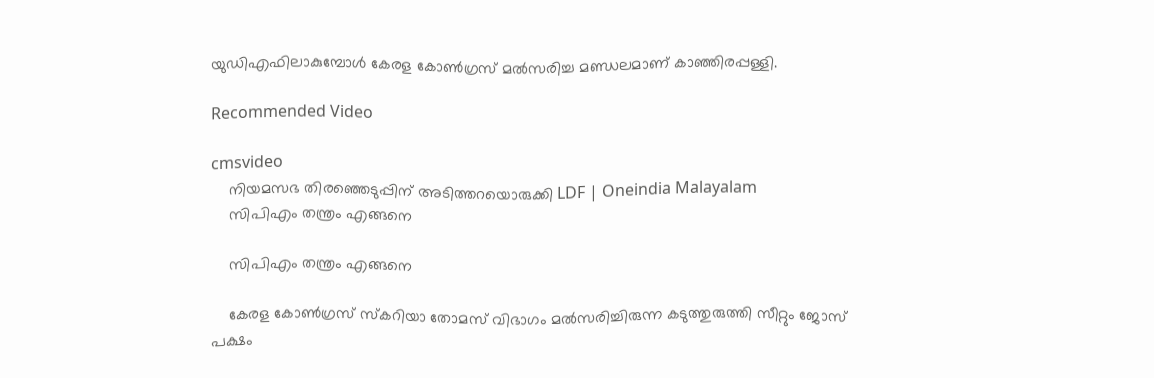യുഡിഎഫിലാകുമ്പോള്‍ കേരള കോണ്‍ഗ്രസ് മല്‍സരിച്ച മണ്ഡലമാണ് കാഞ്ഞിരപ്പള്ളി.

Recommended Video

cmsvideo
    നിയമസഭ തിരഞ്ഞെടുപ്പിന് അടിത്തറയൊരുക്കി LDF | Oneindia Malayalam
    സിപിഎം തന്ത്രം എങ്ങനെ

    സിപിഎം തന്ത്രം എങ്ങനെ

    കേരള കോണ്‍ഗ്രസ് സ്‌കറിയാ തോമസ് വിഭാഗം മല്‍സരിച്ചിരുന്ന കടുത്തുരുത്തി സീറ്റും ജോസ് പക്ഷം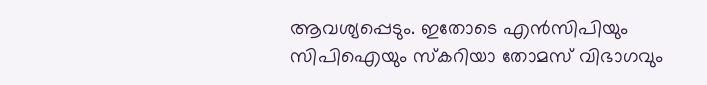ആവശ്യപ്പെടും. ഇതോടെ എന്‍സിപിയും സിപിഐയും സ്‌കറിയാ തോമസ് വിഭാഗവും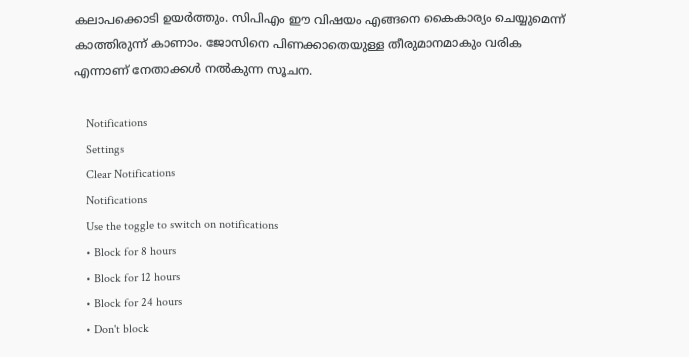കലാപക്കൊടി ഉയര്‍ത്തും. സിപിഎം ഈ വിഷയം എങ്ങനെ കൈകാര്യം ചെയ്യുമെന്ന് കാത്തിരുന്ന് കാണാം. ജോസിനെ പിണക്കാതെയുള്ള തീരുമാനമാകും വരിക എന്നാണ് നേതാക്കള്‍ നല്‍കുന്ന സൂചന.

    Notifications
    Settings
    Clear Notifications
    Notifications
    Use the toggle to switch on notifications
    • Block for 8 hours
    • Block for 12 hours
    • Block for 24 hours
    • Don't block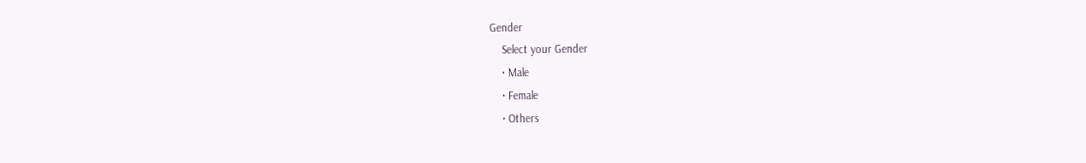Gender
    Select your Gender
    • Male
    • Female
    • Others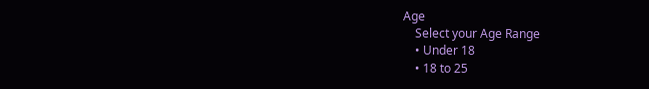Age
    Select your Age Range
    • Under 18
    • 18 to 25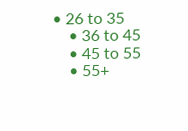• 26 to 35
    • 36 to 45
    • 45 to 55
    • 55+